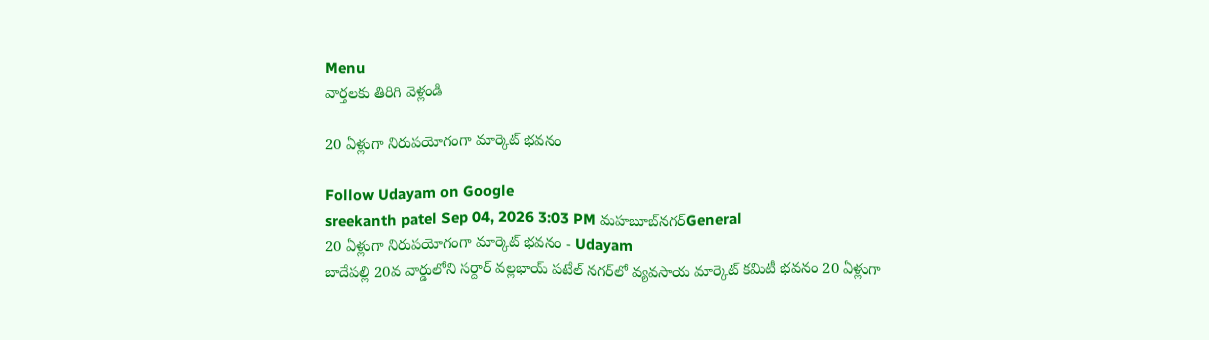Menu
వార్తలకు తిరిగి వెళ్లండి

20 ఏళ్లుగా నిరుపయోగంగా మార్కెట్‌ భవనం

Follow Udayam on Google
sreekanth patel Sep 04, 2026 3:03 PM మహబూబ్‌నగర్General
20 ఏళ్లుగా నిరుపయోగంగా మార్కెట్‌ భవనం - Udayam
బాదేపల్లి 20వ వార్డులోని సర్దార్ వల్లభాయ్ పటేల్ నగర్‌లో వ్యవసాయ మార్కెట్ కమిటీ భవనం 20 ఏళ్లుగా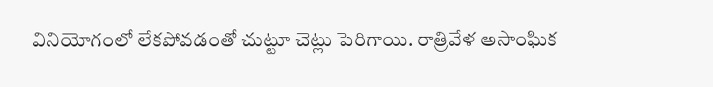వినియోగంలో లేకపోవడంతో చుట్టూ చెట్లు పెరిగాయి. రాత్రివేళ అసాంఘిక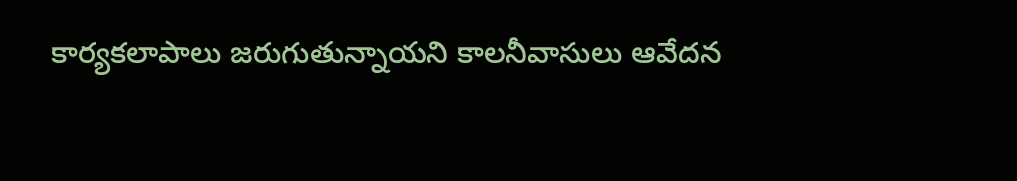కార్యకలాపాలు జరుగుతున్నాయని కాలనీవాసులు ఆవేదన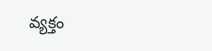వ్యక్తం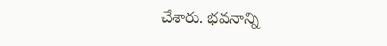చేశారు. భవనాన్ని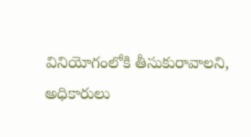వినియోగంలోకి తీసుకురావాలని, అధికారులు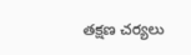తక్షణ చర్యలు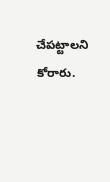చేపట్టాలని కోరారు.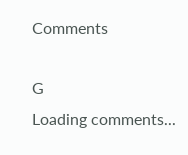Comments

G
Loading comments...